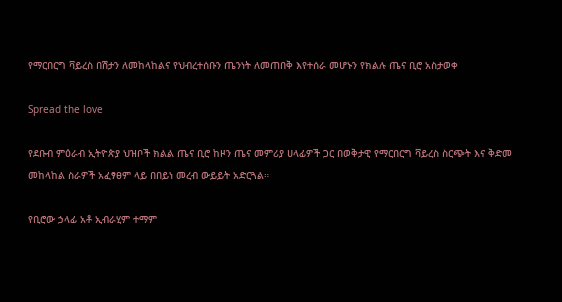የማርበርግ ቫይረስ በሽታን ለመከላከልና የህብረተሰቡን ጤንነት ለመጠበቅ እየተሰራ መሆኑን የክልሉ ጤና ቢሮ አስታወቀ

Spread the love

የደቡብ ምዕራብ ኢትዮጵያ ህዝቦች ክልል ጤና ቢሮ ከዞን ጤና መምሪያ ሀላፊዎች ጋር በወቅታዊ የማርበርግ ቫይረስ ስርጭት እና ቅድመ መከላከል ስራዎች አፈፃፀም ላይ በበይነ መረብ ውይይት አድርጓል።

የቢሮው ኃላፊ አቶ ኢብራሂም ተማም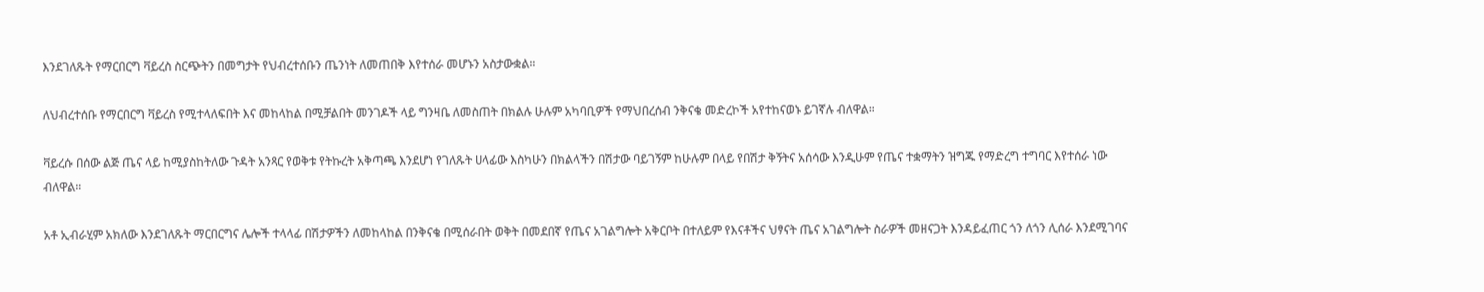እንደገለጹት የማርበርግ ቫይረስ ስርጭትን በመግታት የህብረተሰቡን ጤንነት ለመጠበቅ እየተሰራ መሆኑን አስታውቋል።

ለህብረተሰቡ የማርበርግ ቫይረስ የሚተላለፍበት እና መከላከል በሚቻልበት መንገዶች ላይ ግንዛቤ ለመስጠት በክልሉ ሁሉም አካባቢዎች የማህበረሰብ ንቅናቄ መድረኮች አየተከናወኑ ይገኛሉ ብለዋል።

ቫይረሱ በሰው ልጅ ጤና ላይ ከሚያስከትለው ጉዳት አንጻር የወቅቱ የትኩረት አቅጣጫ እንደሆነ የገለጹት ሀላፊው እስካሁን በክልላችን በሽታው ባይገኝም ከሁሉም በላይ የበሽታ ቅኝትና አሰሳው እንዲሁም የጤና ተቋማትን ዝግጁ የማድረግ ተግባር እየተሰራ ነው ብለዋል።

አቶ ኢብራሂም አክለው እንደገለጹት ማርበርግና ሌሎች ተላላፊ በሽታዎችን ለመከላከል በንቅናቄ በሚሰራበት ወቅት በመደበኛ የጤና አገልግሎት አቅርቦት በተለይም የእናቶችና ህፃናት ጤና አገልግሎት ስራዎች መዘናጋት እንዳይፈጠር ጎን ለጎን ሊሰራ እንደሚገባና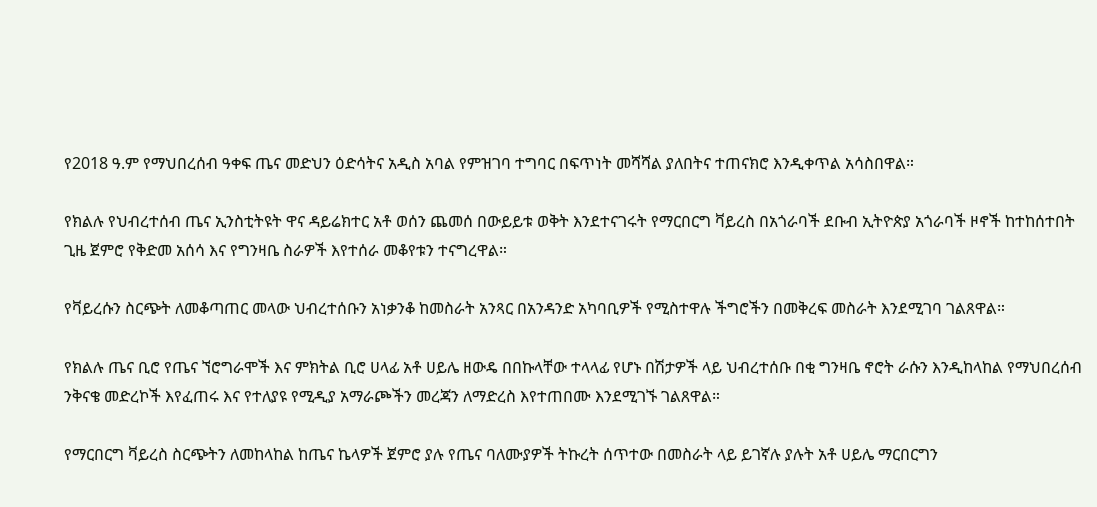የ2018 ዓ.ም የማህበረሰብ ዓቀፍ ጤና መድህን ዕድሳትና አዲስ አባል የምዝገባ ተግባር በፍጥነት መሻሻል ያለበትና ተጠናክሮ እንዲቀጥል አሳስበዋል።

የክልሉ የህብረተሰብ ጤና ኢንስቲትዩት ዋና ዳይሬክተር አቶ ወሰን ጨመሰ በውይይቱ ወቅት እንደተናገሩት የማርበርግ ቫይረስ በአጎራባች ደቡብ ኢትዮጵያ አጎራባች ዞኖች ከተከሰተበት ጊዜ ጀምሮ የቅድመ አሰሳ እና የግንዛቤ ስራዎች እየተሰራ መቆየቱን ተናግረዋል።

የቫይረሱን ስርጭት ለመቆጣጠር መላው ህብረተሰቡን አነቃንቆ ከመስራት አንጻር በአንዳንድ አካባቢዎች የሚስተዋሉ ችግሮችን በመቅረፍ መስራት እንደሚገባ ገልጸዋል።

የክልሉ ጤና ቢሮ የጤና ኘሮግራሞች እና ምክትል ቢሮ ሀላፊ አቶ ሀይሌ ዘውዴ በበኩላቸው ተላላፊ የሆኑ በሽታዎች ላይ ህብረተሰቡ በቂ ግንዛቤ ኖሮት ራሱን እንዲከላከል የማህበረሰብ ንቅናቄ መድረኮች እየፈጠሩ እና የተለያዩ የሚዲያ አማራጮችን መረጃን ለማድረስ እየተጠበሙ እንደሚገኙ ገልጸዋል።

የማርበርግ ቫይረስ ስርጭትን ለመከላከል ከጤና ኬላዎች ጀምሮ ያሉ የጤና ባለሙያዎች ትኩረት ሰጥተው በመስራት ላይ ይገኛሉ ያሉት አቶ ሀይሌ ማርበርግን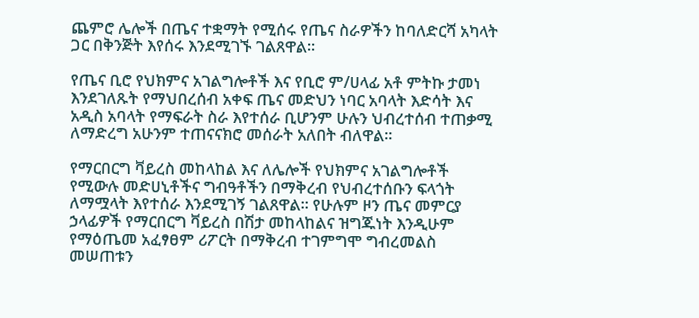ጨምሮ ሌሎች በጤና ተቋማት የሚሰሩ የጤና ስራዎችን ከባለድርሻ አካላት ጋር በቅንጅት እየሰሩ እንደሚገኙ ገልጸዋል።

የጤና ቢሮ የህክምና አገልግሎቶች እና የቢሮ ም/ሀላፊ አቶ ምትኩ ታመነ እንደገለጹት የማህበረሰብ አቀፍ ጤና መድህን ነባር አባላት እድሳት እና አዲስ አባላት የማፍራት ስራ እየተሰራ ቢሆንም ሁሉን ህብረተሰብ ተጠቃሚ ለማድረግ አሁንም ተጠናናክሮ መሰራት አለበት ብለዋል።

የማርበርግ ቫይረስ መከላከል እና ለሌሎች የህክምና አገልግሎቶች የሚውሉ መድሀኒቶችና ግብዓቶችን በማቅረብ የህብረተሰቡን ፍላጎት ለማሟላት እየተሰራ እንደሚገኝ ገልጸዋል። የሁሉም ዞን ጤና መምርያ ኃላፊዎች የማርበርግ ቫይረስ በሽታ መከላከልና ዝግጁነት እንዲሁም የማዕጤመ አፈፃፀም ሪፖርት በማቅረብ ተገምግሞ ግብረመልስ መሠጠቱን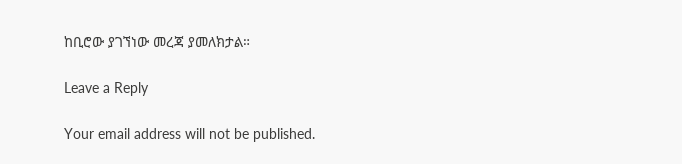ከቢሮው ያገኘነው መረጃ ያመለክታል።

Leave a Reply

Your email address will not be published.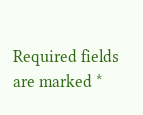Required fields are marked *